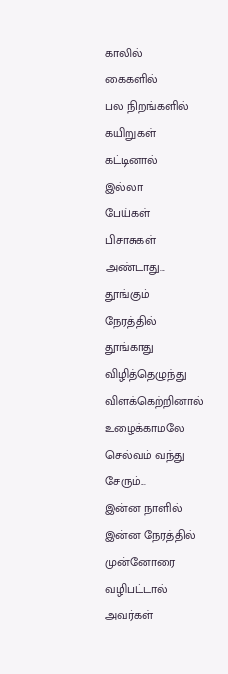காலில்
கைகளில்
பல நிறங்களில்
கயிறுகள் கட்டினால்
இல்லா
பேய்கள்
பிசாசுகள்
அண்டாது...
தூங்கும்
நேரத்தில்
தூங்காது
விழித்தெழுந்து
விளக்கெற்றினால்
உழைக்காமலே
செல்வம் வந்து சேரும்...
இன்ன நாளில்
இன்ன நேரத்தில்
முன்னோரை வழிபட்டால்
அவர்கள்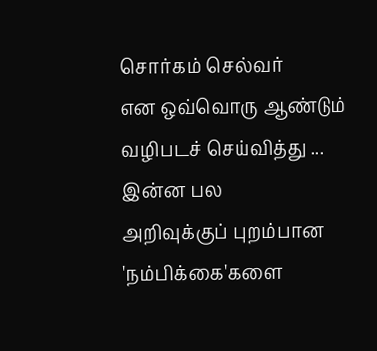சொர்கம் செல்வர்
என ஒவ்வொரு ஆண்டும்
வழிபடச் செய்வித்து ...
இன்ன பல
அறிவுக்குப் புறம்பான
'நம்பிக்கை'களை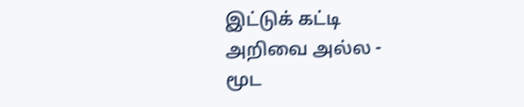இட்டுக் கட்டி
அறிவை அல்ல -
மூட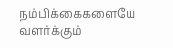நம்பிக்கைகளையே
வளர்க்கும்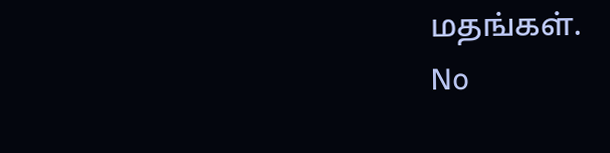மதங்கள்.
No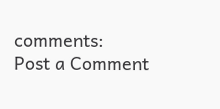comments:
Post a Comment